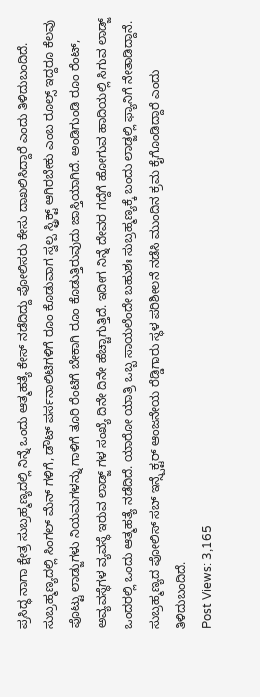ಪ್ರಸಿದ್ಧ ನಾಗಾ ಕ್ಷೇತ್ರ ಸುಬ್ರಹ್ಮಣ್ಯದಲ್ಲಿ ನಿನ್ನೆ ಒಂದು ಆತ್ಮಹತ್ಯೆ ಕೇಸ್ ನಡೆದಿದ್ದು ಪೋಲಿಸರು ಕೇಸು ದಾಖಲಿಸಿದ್ದಾರೆ ಎಂದು ತಿಳಿದುಬಂದಿದೆ.
ಸುಬ್ರಹ್ಮಣ್ಯದಲ್ಲಿ ಸಿಂಗಲ್ ಮೆನ್ ಗಳಿಗೆ, ಡೌಟ್ ಪರ್ಸನಾಲಿಟಿಗಳಿಗೆ ರೂಂ ಕೊಡುವಾಗ ಸ್ವಲ್ಪ ಸ್ಟ್ರಿಕ್ಟ್ ಆಗಿರಬೇಕು ಎಂಬ ರೂಲ್ಸ್ ಇದ್ದರೂ ಕೆಲವು ಪೊಟ್ಟು ಲಾಡ್ಜುಗಳು ನಿಯಮಗಳನ್ನು ಗಾಳಿಗೆ ತೂರಿ ರೆಂಟಿಗೆ ಬೇಕಾಗಿ ರೂಂ ಕೊಡುತ್ತಿರುವುದು ಜಾಸ್ತಿಯಾಗಿದೆ. ಅಂಡಿಗುಂಡಿ ರೂಂ ರೆಂಟ್, ಅವ್ಯವಸ್ಥೆಗಳ ವ್ಯವಸ್ಥೆ ಇರುವ ಲಾಡ್ಜ್ ಗಳ ಸಂಖ್ಯೆ ದಿನೇ ದಿನೇ ಹೆಚ್ಚಾಗುತ್ತಿದೆ. ಇದೀಗ ನಿನ್ನೆ ದೇವರ ಗದ್ದೆಗೆ ಹೋಗುವ ಹಾದಿಯಲ್ಲಿ ಸಿಗುವ ಲಾಡ್ಜ್ ಒಂದರಲ್ಲಿ ಒಂದು ಆತ್ಮಹತ್ಯೆ ನಡೆದಿದೆ. ಯಾರೋ ಯಾತ್ರಿ ಒಬ್ಬ ಸಾಯಲೆಂದೇ ಬಹುಶಃ ಸುಬ್ರಹ್ಮಣ್ಯಕ್ಕೆ ಬಂದು ಲಾಡ್ಜಲ್ಲಿ ಫ್ಯಾನಿಗೆ ನೇತಾಡಿದ್ದಾನೆ. ಸುಬ್ರಹ್ಮಣ್ಯದ ಪೋಲಿಸ್ ಸಬ್ ಇನ್ಸ್ಪೆಕ್ಟರ್ ಆಂಜನೇಯ ರೆಡ್ಡಿಗಾರು ಸ್ಥಳ ಪರಿಶೀಲನೆ ನಡೆಸಿ ಮುಂದಿನ ಕ್ರಮ ಕೈಗೊಂಡಿದ್ದಾರೆ ಎಂದು ತಿಳಿದುಬಂದಿದೆ.
Post Views: 3,165